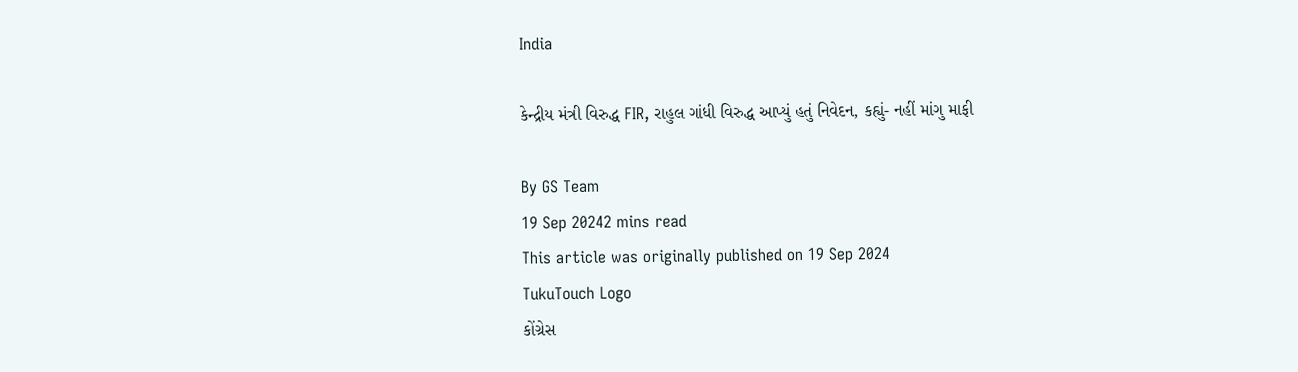India

કેન્દ્રીય મંત્રી વિરુદ્ધ FIR, રાહુલ ગાંધી વિરુદ્ધ આપ્યું હતું નિવેદન, કહ્યું- નહીં માંગુ માફી

By GS Team
19 Sep 20242 mins read
This article was originally published on 19 Sep 2024
TukuTouch Logo
કોંગ્રેસ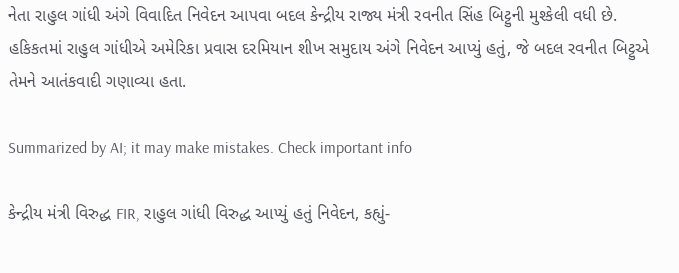નેતા રાહુલ ગાંધી અંગે વિવાદિત નિવેદન આપવા બદલ કેન્દ્રીય રાજ્ય મંત્રી રવનીત સિંહ બિટ્ટુની મુશ્કેલી વધી છે. હકિકતમાં રાહુલ ગાંધીએ અમેરિકા પ્રવાસ દરમિયાન શીખ સમુદાય અંગે નિવેદન આપ્યું હતું, જે બદલ રવનીત બિટ્ટુએ તેમને આતંકવાદી ગણાવ્યા હતા.

Summarized by AI; it may make mistakes. Check important info

કેન્દ્રીય મંત્રી વિરુદ્ધ FIR, રાહુલ ગાંધી વિરુદ્ધ આપ્યું હતું નિવેદન, કહ્યું-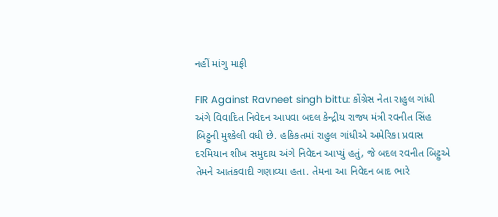નહીં માંગુ માફી

FIR Against Ravneet singh bittu: કોંગ્રેસ નેતા રાહુલ ગાંધી અંગે વિવાદિત નિવેદન આપવા બદલ કેન્દ્રીય રાજ્ય મંત્રી રવનીત સિંહ બિટ્ટુની મુશ્કેલી વધી છે. હકિકતમાં રાહુલ ગાંધીએ અમેરિકા પ્રવાસ દરમિયાન શીખ સમુદાય અંગે નિવેદન આપ્યું હતું, જે બદલ રવનીત બિટ્ટુએ તેમને આતંકવાદી ગણાવ્યા હતા. તેમના આ નિવેદન બાદ ભારે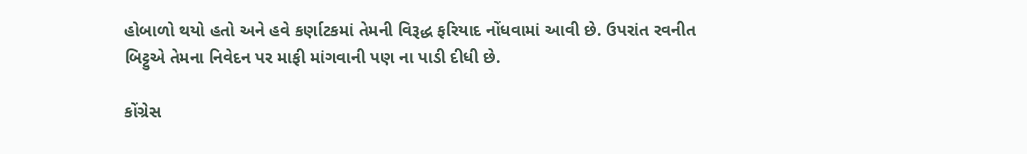હોબાળો થયો હતો અને હવે કર્ણાટકમાં તેમની વિરૂદ્ધ ફરિયાદ નોંધવામાં આવી છે. ઉપરાંત રવનીત બિટ્ટુએ તેમના નિવેદન પર માફી માંગવાની પણ ના પાડી દીધી છે.

કોંગ્રેસ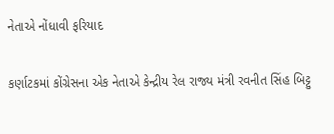નેતાએ નોંધાવી ફરિયાદ

કર્ણાટકમાં કોંગ્રેસના એક નેતાએ કેન્દ્રીય રેલ રાજ્ય મંત્રી રવનીત સિંહ બિટ્ટુ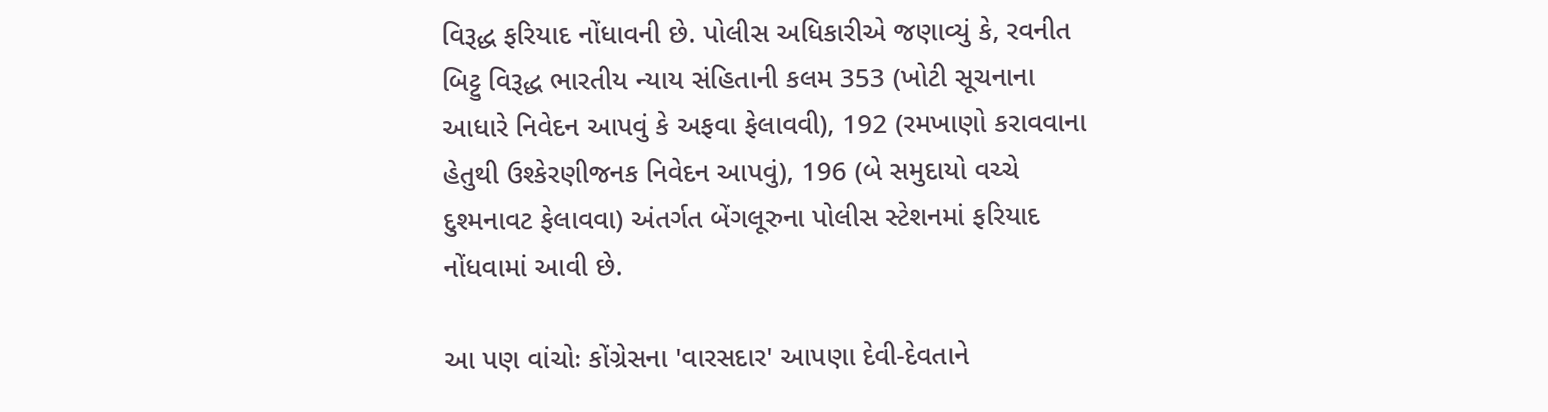વિરૂદ્ધ ફરિયાદ નોંધાવની છે. પોલીસ અધિકારીએ જણાવ્યું કે, રવનીત બિટ્ટુ વિરૂદ્ધ ભારતીય ન્યાય સંહિતાની કલમ 353 (ખોટી સૂચનાના આધારે નિવેદન આપવું કે અફવા ફેલાવવી), 192 (રમખાણો કરાવવાના હેતુથી ઉશ્કેરણીજનક નિવેદન આપવું), 196 (બે સમુદાયો વચ્ચે દુશ્મનાવટ ફેલાવવા) અંતર્ગત બેંગલૂરુના પોલીસ સ્ટેશનમાં ફરિયાદ નોંધવામાં આવી છે.

આ પણ વાંચોઃ કોંગ્રેસના 'વારસદાર' આપણા દેવી-દેવતાને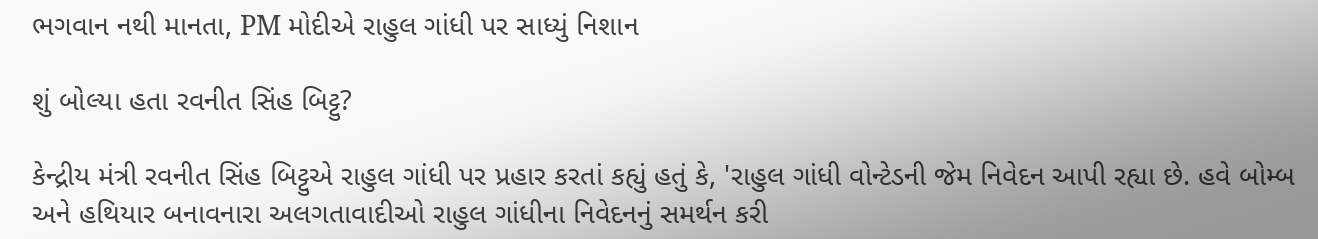ભગવાન નથી માનતા, PM મોદીએ રાહુલ ગાંધી પર સાધ્યું નિશાન

શું બોલ્યા હતા રવનીત સિંહ બિટ્ટુ?

કેન્દ્રીય મંત્રી રવનીત સિંહ બિટ્ટુએ રાહુલ ગાંધી પર પ્રહાર કરતાં કહ્યું હતું કે, 'રાહુલ ગાંધી વોન્ટેડની જેમ નિવેદન આપી રહ્યા છે. હવે બોમ્બ અને હથિયાર બનાવનારા અલગતાવાદીઓ રાહુલ ગાંધીના નિવેદનનું સમર્થન કરી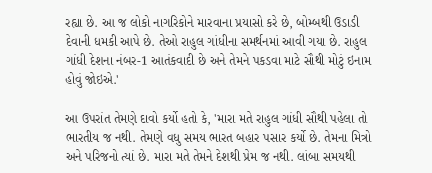રહ્યા છે. આ જ લોકો નાગરિકોને મારવાના પ્રયાસો કરે છે, બોમ્બથી ઉડાડી દેવાની ધમકી આપે છે. તેઓ રાહુલ ગાંધીના સમર્થનમાં આવી ગયા છે. રાહુલ ગાંધી દેશના નંબર-1 આતંકવાદી છે અને તેમને પકડવા માટે સૌથી મોટું ઇનામ હોવું જોઇએ.'

આ ઉપરાંત તેમણે દાવો કર્યો હતો કે, 'મારા મતે રાહુલ ગાંધી સૌથી પહેલા તો ભારતીય જ નથી. તેમણે વધુ સમય ભારત બહાર પસાર કર્યો છે. તેમના મિત્રો અને પરિજનો ત્યાં છે. મારા મતે તેમને દેશથી પ્રેમ જ નથી. લાંબા સમયથી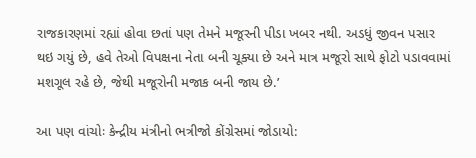રાજકારણમાં રહ્યાં હોવા છતાં પણ તેમને મજૂરની પીડા ખબર નથી. અડધું જીવન પસાર થઇ ગયું છે, હવે તેઓ વિપક્ષના નેતા બની ચૂક્યા છે અને માત્ર મજૂરો સાથે ફોટો પડાવવામાં મશગૂલ રહે છે, જેથી મજૂરોની મજાક બની જાય છે.’

આ પણ વાંચોઃ કેન્દ્રીય મંત્રીનો ભત્રીજો કોંગ્રેસમાં જોડાયો: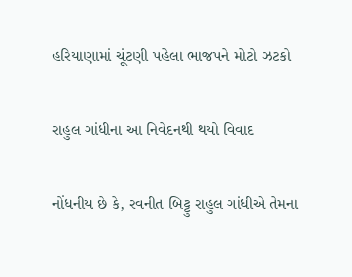હરિયાણામાં ચૂંટણી પહેલા ભાજપને મોટો ઝટકો

રાહુલ ગાંધીના આ નિવેદનથી થયો વિવાદ

નોંધનીય છે કે, રવનીત બિટ્ટુ રાહુલ ગાંધીએ તેમના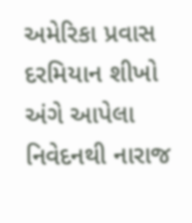અમેરિકા પ્રવાસ દરમિયાન શીખો અંગે આપેલા નિવેદનથી નારાજ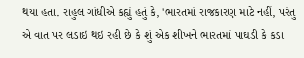થયા હતા. રાહુલ ગાંધીએ કહ્યું હતું કે, 'ભારતમાં રાજકારણ માટે નહીં, પરંતુ એ વાત પર લડાઇ થઇ રહી છે કે શું એક શીખને ભારતમાં પાઘડી કે કડા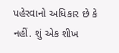પહેરવાનો અધિકાર છે કે નહીં. શું એક શીખ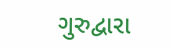ગુરુદ્વારા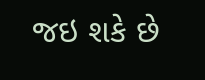જઇ શકે છે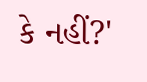કે નહીં?'